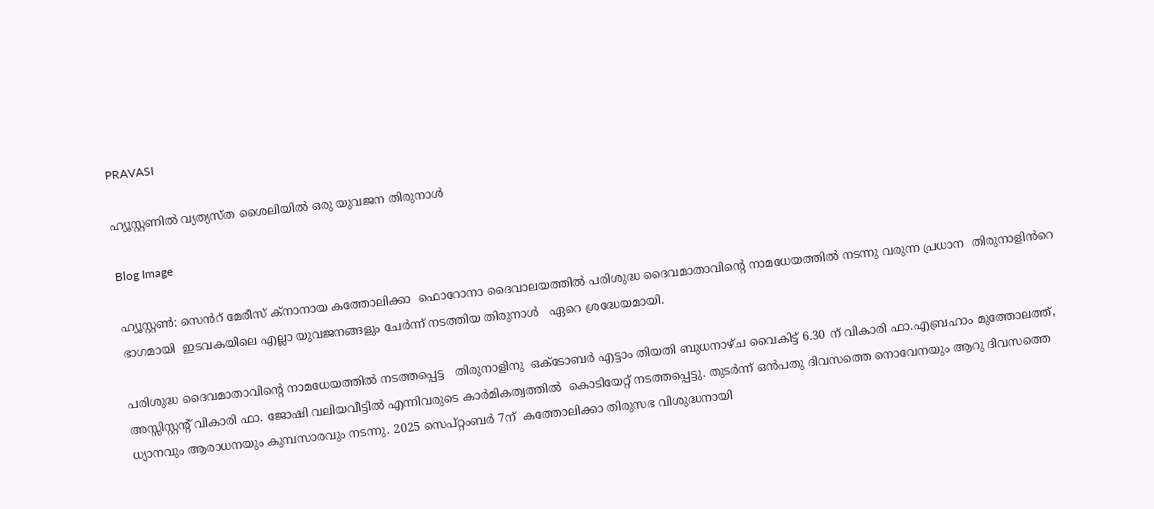PRAVASI

ഹ്യൂസ്റ്റണിൽ വ്യത്യസ്ത ശൈലിയിൽ ഒരു യുവജന തിരുനാൾ

Blog Image

ഹ്യൂസ്റ്റൺ: സെൻറ് മേരീസ് ക്നാനായ കത്തോലിക്കാ  ഫൊറോനാ ദൈവാലയത്തിൽ പരിശുദ്ധ ദൈവമാതാവിന്റെ നാമധേയത്തിൽ നടന്നു വരുന്ന പ്രധാന  തിരുനാളിൻറെ ഭാഗമായി  ഇടവകയിലെ എല്ലാ യുവജനങ്ങളും ചേർന്ന് നടത്തിയ തിരുനാൾ   ഏറെ ശ്രദ്ധേയമായി.

പരിശുദ്ധ ദൈവമാതാവിന്റെ നാമധേയത്തിൽ നടത്തപ്പെട്ട   തിരുനാളിനു  ഒക്ടോബർ എട്ടാം തിയതി ബുധനാഴ്ച വൈകിട്ട് 6.30 ന് വികാരി ഫാ.എബ്രഹാം മുത്തോലത്ത്, അസ്സിസ്റ്റന്റ് വികാരി ഫാ. ജോഷി വലിയവീട്ടിൽ എന്നിവരുടെ കാർമികത്വത്തിൽ  കൊടിയേറ്റ് നടത്തപ്പെട്ടു. തുടർന്ന് ഒൻപതു ദിവസത്തെ നൊവേനയും ആറു ദിവസത്തെ ധ്യാനവും ആരാധനയും കുമ്പസാരവും നടന്നു. 2025 സെപ്റ്റംബർ 7ന്  കത്തോലിക്കാ തിരുസഭ വിശുദ്ധനായി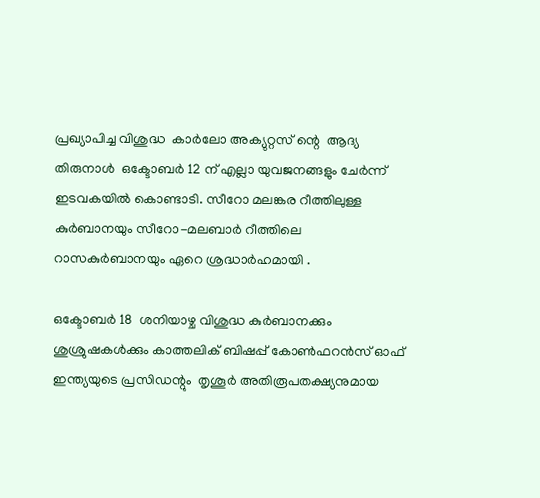പ്രഖ്യാപിച്ച വിശുദ്ധ  കാർലോ അക്യുറ്റസ് ന്റെ  ആദ്യ തിരുനാൾ  ഒക്ടോബർ 12 ന് എല്ലാ യുവജനങ്ങളും ചേർന്ന് ഇടവകയിൽ കൊണ്ടാടി. സീറോ മലങ്കര റീത്തിലുള്ള കുർബാനയും സീറോ-മലബാർ റീത്തിലെ റാസകുർബാനയും ഏറെ ശ്രദ്ധാർഹമായി .

ഒക്ടോബർ 18  ശനിയാഴ്ച വിശുദ്ധ കുർബാനക്കും ശുശ്രുഷകൾക്കും കാത്തലിക് ബിഷപ്പ് കോൺഫറൻസ് ഓഫ് ഇന്ത്യയുടെ പ്രസിഡന്റും  തൃശൂർ അതിരൂപതക്ഷ്യനുമായ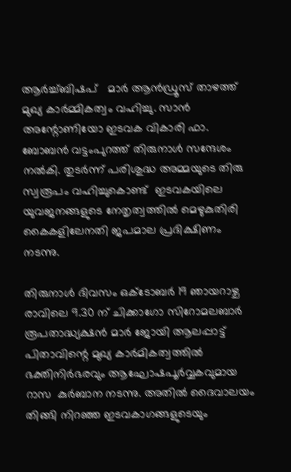ആർച്ച്ബിഷപ്   മാർ ആൻഡ്രൂസ് താഴത്ത് മുഖ്യ കാർമ്മികത്വം വഹിച്ചു. സാൻ അന്റോണിയോ ഇടവക വികാരി ഫാ. ബോബൻ വട്ടംപുറത്ത് തിരുനാൾ സന്ദേശം നൽകി. തുടർന്ന് പരിശുദ്ധ അമ്മയുടെ തിരു സ്വരൂപം വഹിച്ചുകൊണ്ട്  ഇടവകയിലെ യുവജനങ്ങളുടെ നേതൃത്വത്തിൽ മെഴുകുതിരി കൈകളിലേനതി ജപമാല പ്രദിക്ഷിണം നടന്നു.

തിരുനാൾ ദിവസം ഒക്ടോബർ 19 ഞായറാഴ്ച രാവിലെ 9.30 ന് ചിക്കാഗോ സിറോമലബാർ രൂപതാദ്ധ്യക്ഷൻ മാർ ജോയി ആലപ്പാട്ട് പിതാവിന്റെ മുഖ്യ കാർമികത്വത്തിൽ ഭക്തിനിർഭരവും ആഘോഷപൂർവ്വകവുമായ  റാസ  കുർബാന നടന്നു. അതിൽ ദൈവാലയം തിങ്ങി നിറഞ്ഞ ഇടവകാഗങ്ങളുടെയും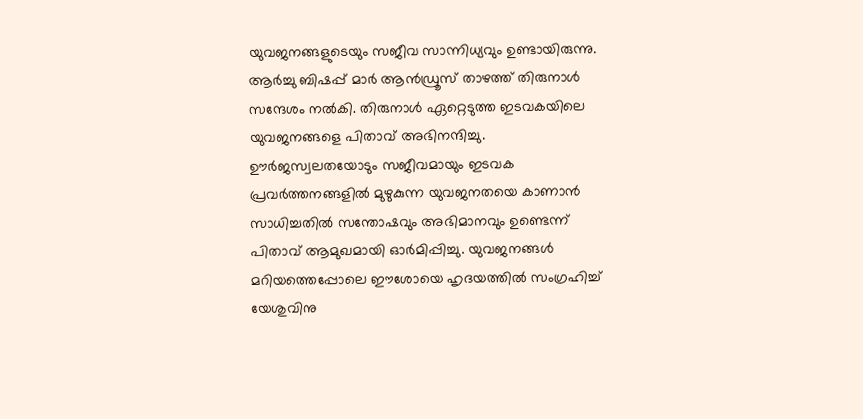യുവജനങ്ങളുടെയും സജീവ സാന്നിധ്യവും ഉണ്ടായിരുന്നു.
ആർച്ചു ബിഷപ്പ് മാർ ആൻഡ്രൂസ് താഴത്ത് തിരുനാൾ സന്ദേശം നൽകി. തിരുനാൾ ഏറ്റെടുത്ത ഇടവകയിലെ യുവജനങ്ങളെ പിതാവ് അഭിനന്ദിച്ചു. ഊർജസ്വലതയോടും സജീവമായും ഇടവക പ്രവർത്തനങ്ങളിൽ മുഴുകുന്ന യുവജനതയെ കാണാൻ സാധിച്ചതിൽ സന്തോഷവും അഭിമാനവും ഉണ്ടെന്ന് പിതാവ് ആമുഖമായി ഓർമിപ്പിച്ചു. യുവജനങ്ങൾ  മറിയത്തെപ്പോലെ ഈശോയെ ഹൃദയത്തിൽ സംഗ്രഹിച്ച് യേശുവിനു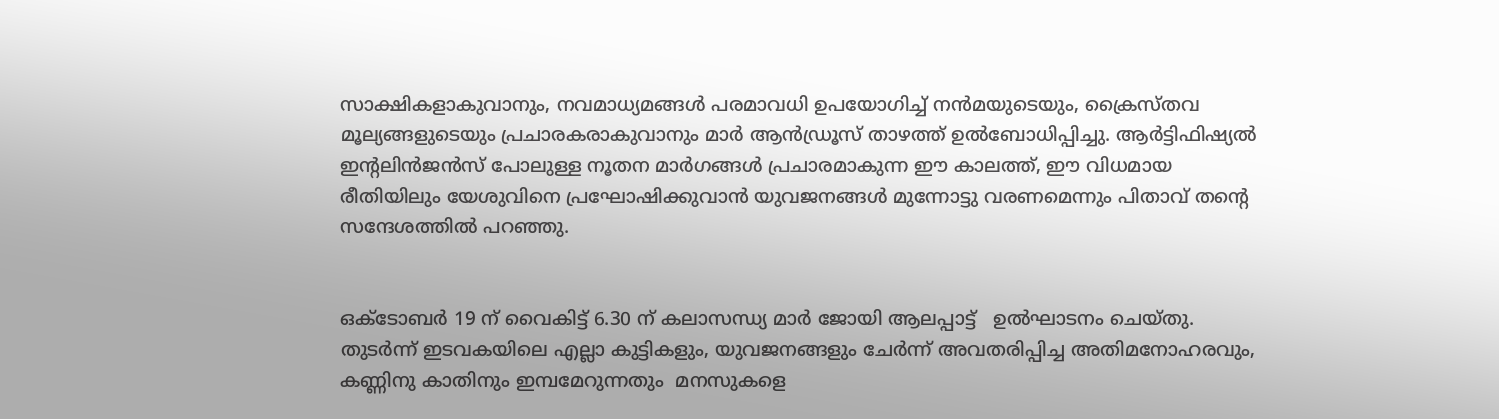സാക്ഷികളാകുവാനും, നവമാധ്യമങ്ങൾ പരമാവധി ഉപയോഗിച്ച് നൻമയുടെയും, ക്രൈസ്തവ മൂല്യങ്ങളുടെയും പ്രചാരകരാകുവാനും മാർ ആൻഡ്രൂസ് താഴത്ത് ഉൽബോധിപ്പിച്ചു. ആർട്ടിഫിഷ്യൽ ഇന്റലിൻജൻസ് പോലുള്ള നൂതന മാർഗങ്ങൾ പ്രചാരമാകുന്ന ഈ കാലത്ത്, ഈ വിധമായ രീതിയിലും യേശുവിനെ പ്രഘോഷിക്കുവാൻ യുവജനങ്ങൾ മുന്നോട്ടു വരണമെന്നും പിതാവ് തന്റെ സന്ദേശത്തിൽ പറഞ്ഞു.


ഒക്ടോബർ 19 ന് വൈകിട്ട് 6.30 ന് കലാസന്ധ്യ മാർ ജോയി ആലപ്പാട്ട്   ഉൽഘാടനം ചെയ്തു. തുടർന്ന് ഇടവകയിലെ എല്ലാ കുട്ടികളും, യുവജനങ്ങളും ചേർന്ന് അവതരിപ്പിച്ച അതിമനോഹരവും, കണ്ണിനു കാതിനും ഇമ്പമേറുന്നതും  മനസുകളെ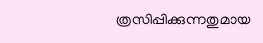ത്രസിപ്പിക്കുന്നതുമായ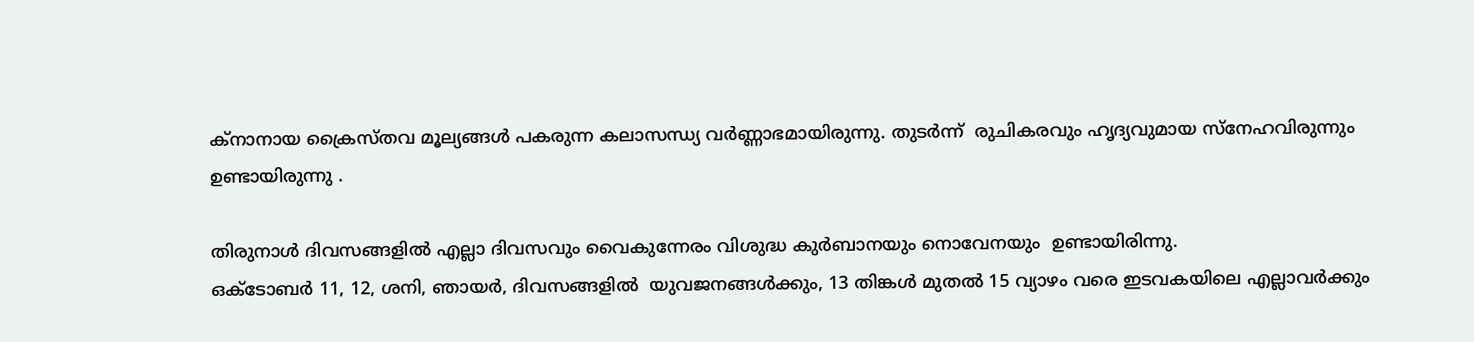ക്നാനായ ക്രൈസ്‌തവ മൂല്യങ്ങൾ പകരുന്ന കലാസന്ധ്യ വർണ്ണാഭമായിരുന്നു. തുടർന്ന്  രുചികരവും ഹൃദ്യവുമായ സ്‌നേഹവിരുന്നും ഉണ്ടായിരുന്നു .

തിരുനാൾ ദിവസങ്ങളിൽ എല്ലാ ദിവസവും വൈകുന്നേരം വിശുദ്ധ കുർബാനയും നൊവേനയും  ഉണ്ടായിരിന്നു.
ഒക്ടോബർ 11, 12, ശനി, ഞായർ, ദിവസങ്ങളിൽ  യുവജനങ്ങൾക്കും, 13 തിങ്കൾ മുതൽ 15 വ്യാഴം വരെ ഇടവകയിലെ എല്ലാവർക്കും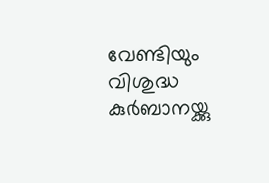വേണ്ടിയും വിശുദ്ധ കുർബാനയ്ക്കു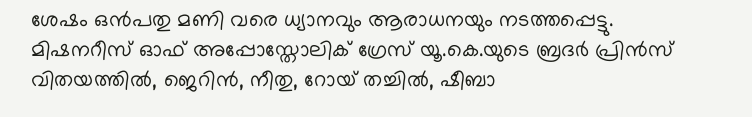ശേഷം ഒൻപതു മണി വരെ ധ്യാനവും ആരാധനയും നടത്തപ്പെട്ടു. മിഷനറീസ് ഓഫ് അപ്പോസ്തോലിക് ഗ്രേസ് യൂ.കെ.യുടെ ബ്രദർ പ്രിൻസ് വിതയത്തിൽ, ജെറിൻ, നീതു, റോയ് തച്ചിൽ, ഷീബാ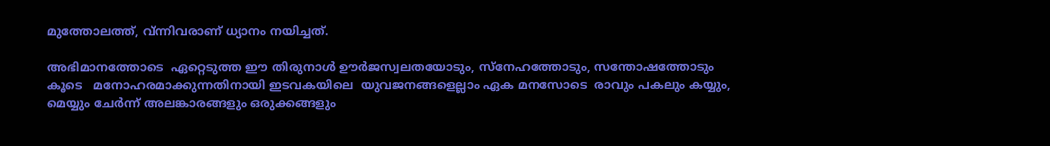മുത്തോലത്ത്, വ്ന്നിവരാണ് ധ്യാനം നയിച്ചത്.

അഭിമാനത്തോടെ  ഏറ്റെടുത്ത ഈ തിരുനാൾ ഊർജസ്വലതയോടും, സ്നേഹത്തോടും, സന്തോഷത്തോടും കൂടെ   മനോഹരമാക്കുന്നതിനായി ഇടവകയിലെ  യുവജനങ്ങളെല്ലാം ഏക മനസോടെ  രാവും പകലും കയ്യും, മെയ്യും ചേർന്ന് അലങ്കാരങ്ങളും ഒരുക്കങ്ങളും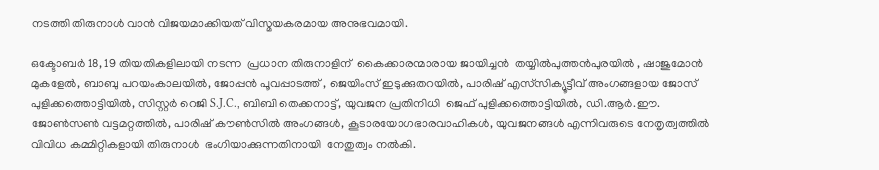നടത്തി തിരുനാൾ വാൻ വിജയമാക്കിയത് വിസ്മയകരമായ അനുഭവമായി.

ഒക്ടോബർ 18, 19 തിയതികളിലായി നടന്ന  പ്രധാന തിരുനാളിന്  കൈക്കാരന്മാരായ ജായിച്ചൻ  തയ്യിൽപുത്തൻപുരയിൽ , ഷാജുമോൻ മുകളേൽ, ബാബു പറയംകാലയിൽ, ജോപ്പൻ പൂവപ്പാടത്ത് , ജെയിംസ് ഇടുക്കുതറയിൽ, പാരിഷ് എസ്‌സിക്യൂട്ടീവ് അംഗങ്ങളായ ജോസ് പുളിക്കത്തൊട്ടിയിൽ, സിസ്റ്റർ റെജി S.J.C., ബിബി തെക്കനാട്ട്, യുവജന പ്രതിനിധി  ജെഫ് പുളിക്കത്തൊട്ടിയിൽ, ഡി.ആർ.ഈ. ജോൺസൺ വട്ടമറ്റത്തിൽ, പാരിഷ് കൗൺസിൽ അംഗങ്ങൾ, കൂടാരയോഗഭാരവാഹികൾ, യുവജനങ്ങൾ എന്നിവരുടെ നേതൃത്വത്തിൽ വിവിധ കമ്മിറ്റികളായി തിരുനാൾ  ഭംഗിയാക്കുന്നതിനായി  നേതുത്വം നൽകി.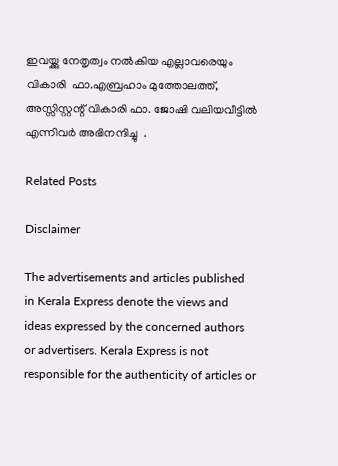ഇവയ്ക്കു നേതൃത്വം നൽകിയ എല്ലാവരെയും വികാരി  ഫാ.എബ്രഹാം മുത്തോലത്ത്, അസ്സിസ്റ്റന്റ് വികാരി ഫാ. ജോഷി വലിയവീട്ടിൽ എന്നിവർ അഭിനന്ദിച്ചു  .

Related Posts

Disclaimer

The advertisements and articles published in Kerala Express denote the views and ideas expressed by the concerned authors or advertisers. Kerala Express is not responsible for the authenticity of articles or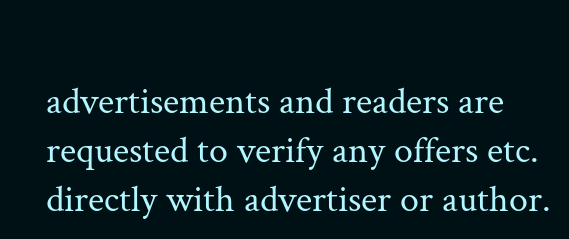advertisements and readers are requested to verify any offers etc. directly with advertiser or author.